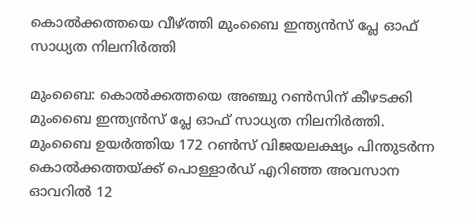കൊല്‍ക്കത്തയെ വീഴ്ത്തി മുംബൈ ഇന്ത്യന്‍സ് പ്ലേ ഓഫ് സാധ്യത നിലനിര്‍ത്തി

മുംബൈ: കൊല്‍ക്കത്തയെ അഞ്ചു റണ്‍സിന് കീഴടക്കി മുംബൈ ഇന്ത്യന്‍സ് പ്ലേ ഓഫ് സാധ്യത നിലനിര്‍ത്തി. മുംബൈ ഉയര്‍ത്തിയ 172 റണ്‍സ് വിജയലക്ഷ്യം പിന്തുടര്‍ന്ന കൊല്‍ക്കത്തയ്ക്ക് പൊള്ളാര്‍ഡ് എറിഞ്ഞ അവസാന ഓവറില്‍ 12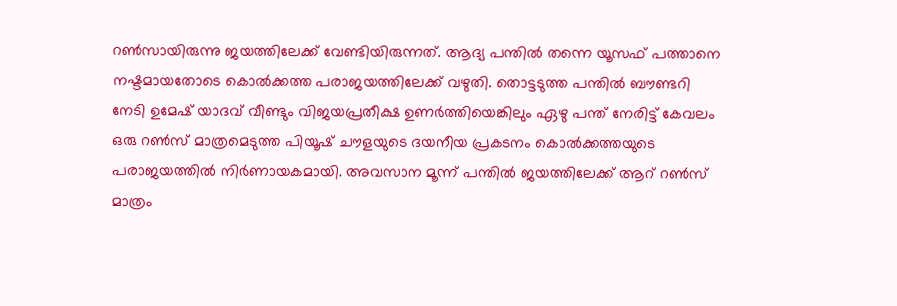റണ്‍സായിരുന്നു ജയത്തിലേക്ക് വേണ്ടിയിരുന്നത്. ആദ്യ പന്തില്‍ തന്നെ യൂസഫ് പത്താനെ നഷ്ടമായതോടെ കൊല്‍ക്കത്ത പരാജയത്തിലേക്ക് വഴുതി. തൊട്ടടുത്ത പന്തില്‍ ബൗണ്ടറി നേടി ഉമേഷ് യാദവ് വീണ്ടും വിജയപ്രതീക്ഷ ഉണര്‍ത്തിയെങ്കിലും ഏഴു പന്ത് നേരിട്ട് കേവലം ഒരു റണ്‍സ് മാത്രമെടുത്ത പിയൂഷ് ചൗളയുടെ ദയനീയ പ്രകടനം കൊല്‍ക്കത്തയുടെ പരാജയത്തില്‍ നിര്‍ണായകമായി. അവസാന മൂന്ന് പന്തില്‍ ജയത്തിലേക്ക് ആറ് റണ്‍സ് മാത്രം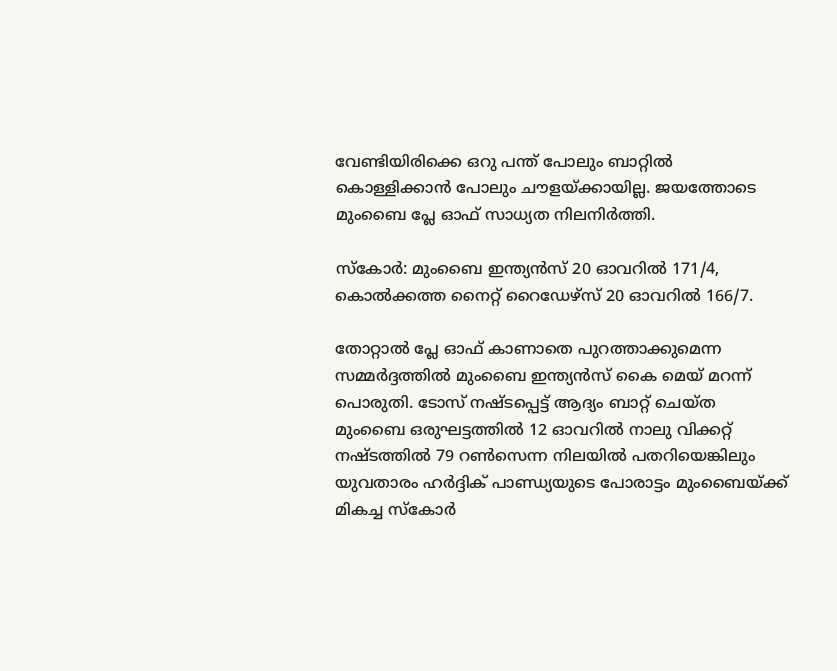വേണ്ടിയിരിക്കെ ഒറു പന്ത് പോലും ബാറ്റില്‍ കൊള്ളിക്കാന്‍ പോലും ചൗളയ്ക്കായില്ല. ജയത്തോടെ മുംബൈ പ്ലേ ഓഫ് സാധ്യത നിലനിര്‍ത്തി.

സ്‌കോര്‍: മുംബൈ ഇന്ത്യന്‍സ് 20 ഓവറില്‍ 171/4, കൊല്‍ക്കത്ത നൈറ്റ് റൈഡേഴ്‌സ് 20 ഓവറില്‍ 166/7.

തോറ്റാല്‍ പ്ലേ ഓഫ് കാണാതെ പുറത്താക്കുമെന്ന സമ്മര്‍ദ്ദത്തില്‍ മുംബൈ ഇന്ത്യന്‍സ് കൈ മെയ് മറന്ന് പൊരുതി. ടോസ് നഷ്ടപ്പെട്ട് ആദ്യം ബാറ്റ് ചെയ്ത മുംബൈ ഒരുഘട്ടത്തില്‍ 12 ഓവറില്‍ നാലു വിക്കറ്റ് നഷ്ടത്തില്‍ 79 റണ്‍സെന്ന നിലയില്‍ പതറിയെങ്കിലും യുവതാരം ഹര്‍ദ്ദിക് പാണ്ഡ്യയുടെ പോരാട്ടം മുംബൈയ്ക്ക് മികച്ച സ്‌കോര്‍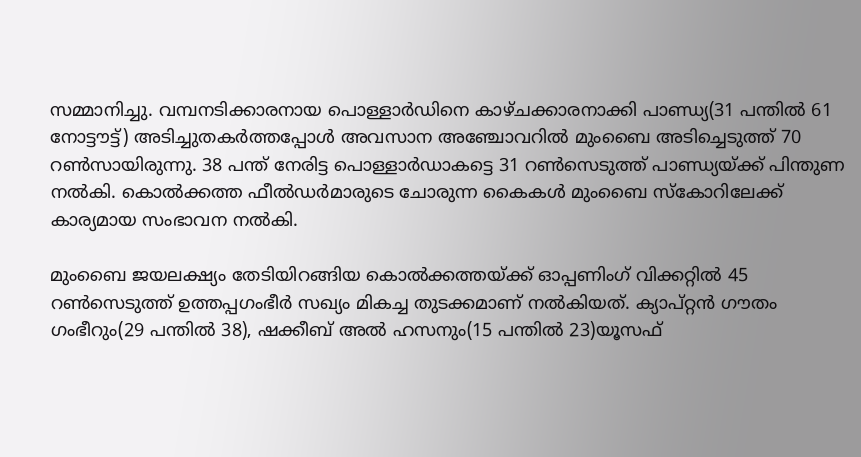സമ്മാനിച്ചു. വമ്പനടിക്കാരനായ പൊള്ളാര്‍ഡിനെ കാഴ്ചക്കാരനാക്കി പാണ്ഡ്യ(31 പന്തില്‍ 61 നോട്ടൗട്ട്) അടിച്ചുതകര്‍ത്തപ്പോള്‍ അവസാന അഞ്ചോവറില്‍ മുംബൈ അടിച്ചെടുത്ത് 70 റണ്‍സായിരുന്നു. 38 പന്ത് നേരിട്ട പൊള്ളാര്‍ഡാകട്ടെ 31 റണ്‍സെടുത്ത് പാണ്ഡ്യയ്ക്ക് പിന്തുണ നല്‍കി. കൊല്‍ക്കത്ത ഫീല്‍ഡര്‍മാരുടെ ചോരുന്ന കൈകള്‍ മുംബൈ സ്‌കോറിലേക്ക് കാര്യമായ സംഭാവന നല്‍കി.

മുംബൈ ജയലക്ഷ്യം തേടിയിറങ്ങിയ കൊല്‍ക്കത്തയ്ക്ക് ഓപ്പണിംഗ് വിക്കറ്റില്‍ 45 റണ്‍സെടുത്ത് ഉത്തപ്പഗംഭീര്‍ സഖ്യം മികച്ച തുടക്കമാണ് നല്‍കിയത്. ക്യാപ്റ്റന്‍ ഗൗതം ഗംഭീറും(29 പന്തില്‍ 38), ഷക്കീബ് അല്‍ ഹസനും(15 പന്തില്‍ 23)യൂസഫ്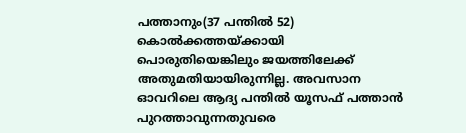പത്താനും(37 പന്തില്‍ 52) കൊല്‍ക്കത്തയ്ക്കായി പൊരുതിയെങ്കിലും ജയത്തിലേക്ക് അതുമതിയായിരുന്നില്ല. അവസാന ഓവറിലെ ആദ്യ പന്തില്‍ യൂസഫ് പത്താന്‍ പുറത്താവുന്നതുവരെ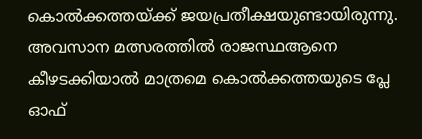കൊല്‍ക്കത്തയ്ക്ക് ജയപ്രതീക്ഷയുണ്ടായിരുന്നു. അവസാന മത്സരത്തില്‍ രാജസ്ഥആനെ കീഴടക്കിയാല്‍ മാത്രമെ കൊല്‍ക്കത്തയുടെ പ്ലേ ഓഫ്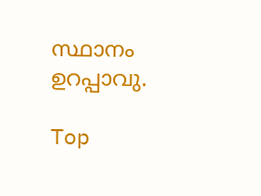സ്ഥാനം ഉറപ്പാവു.

Top